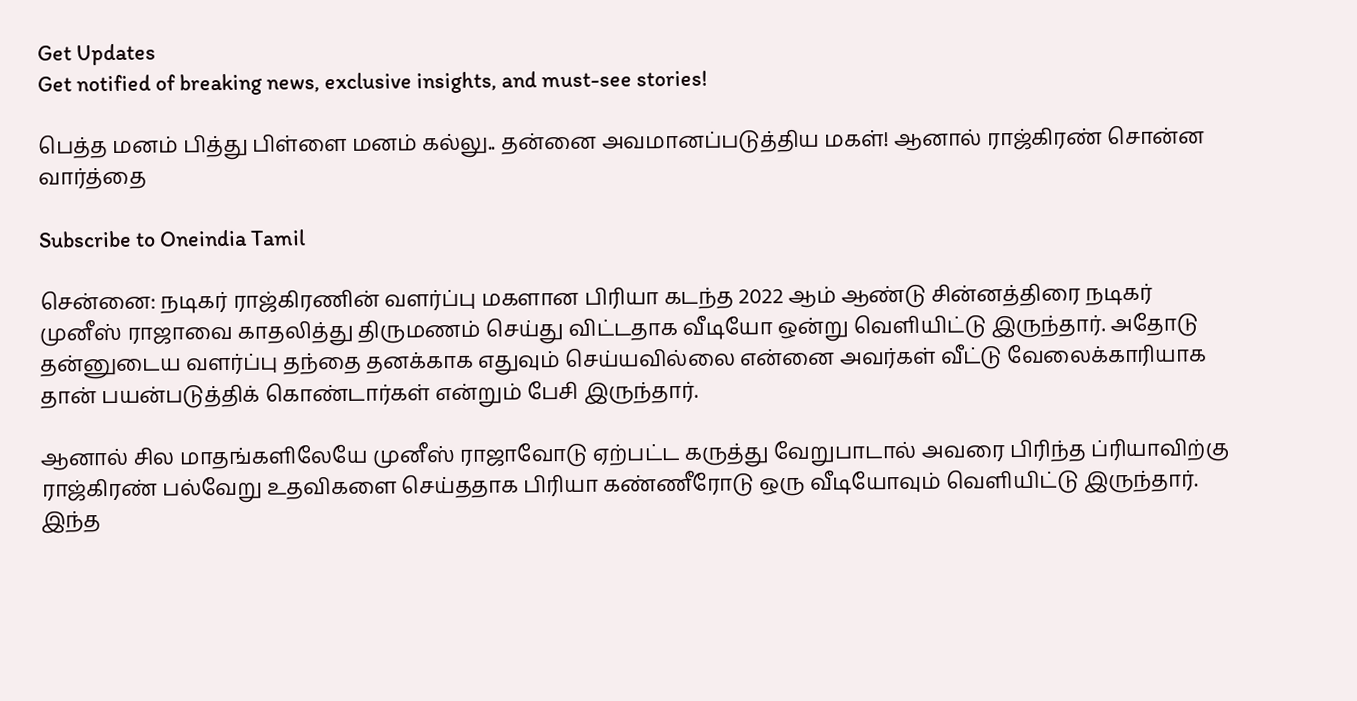Get Updates
Get notified of breaking news, exclusive insights, and must-see stories!

பெத்த மனம் பித்து பிள்ளை மனம் கல்லு.. தன்னை அவமானப்படுத்திய மகள்! ஆனால் ராஜ்கிரண் சொன்ன வார்த்தை

Subscribe to Oneindia Tamil

சென்னை: நடிகர் ராஜ்கிரணின் வளர்ப்பு மகளான பிரியா கடந்த 2022 ஆம் ஆண்டு சின்னத்திரை நடிகர் முனீஸ் ராஜாவை காதலித்து திருமணம் செய்து விட்டதாக வீடியோ ஒன்று வெளியிட்டு இருந்தார். அதோடு தன்னுடைய வளர்ப்பு தந்தை தனக்காக எதுவும் செய்யவில்லை என்னை அவர்கள் வீட்டு வேலைக்காரியாக தான் பயன்படுத்திக் கொண்டார்கள் என்றும் பேசி இருந்தார்.

ஆனால் சில மாதங்களிலேயே முனீஸ் ராஜாவோடு ஏற்பட்ட கருத்து வேறுபாடால் அவரை பிரிந்த ப்ரியாவிற்கு ராஜ்கிரண் பல்வேறு உதவிகளை செய்ததாக பிரியா கண்ணீரோடு ஒரு வீடியோவும் வெளியிட்டு இருந்தார். இந்த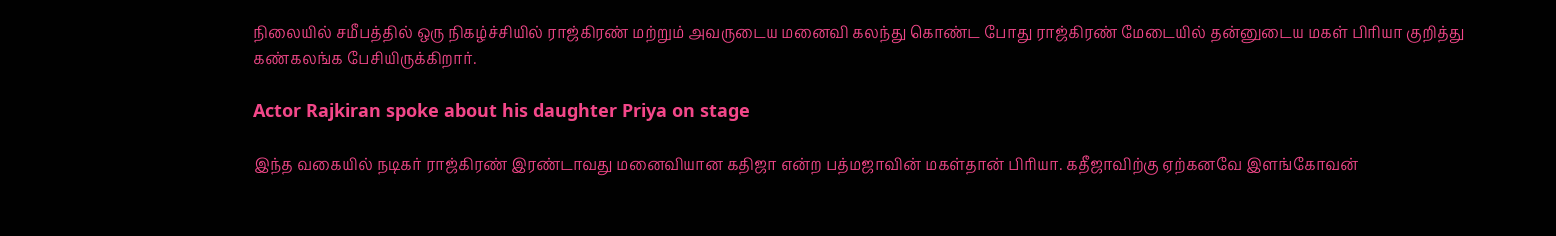நிலையில் சமீபத்தில் ஒரு நிகழ்ச்சியில் ராஜ்கிரண் மற்றும் அவருடைய மனைவி கலந்து கொண்ட போது ராஜ்கிரண் மேடையில் தன்னுடைய மகள் பிரியா குறித்து கண்கலங்க பேசியிருக்கிறார்.

Actor Rajkiran spoke about his daughter Priya on stage

இந்த வகையில் நடிகர் ராஜ்கிரண் இரண்டாவது மனைவியான கதிஜா என்ற பத்மஜாவின் மகள்தான் பிரியா. கதீஜாவிற்கு ஏற்கனவே இளங்கோவன்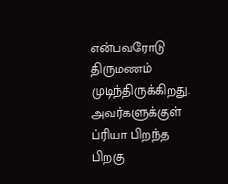என்பவரோடு திருமணம் முடிந்திருக்கிறது. அவர்களுக்குள் ப்ரியா பிறந்த பிறகு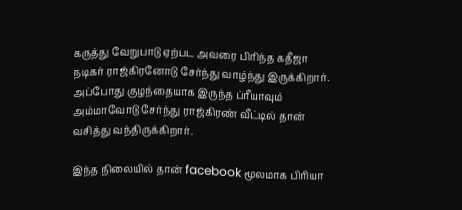கருத்து வேறுபாடு ஏற்பட அவரை பிரிந்த கதீஜா நடிகர் ராஜ்கிரனோடு சேர்ந்து வாழ்ந்து இருக்கிறார். அப்போது குழந்தையாக இருந்த ப்ரீயாவும் அம்மாவோடு சேர்ந்து ராஜ்கிரண் வீட்டில் தான் வசித்து வந்திருக்கிறார்.

இந்த நிலையில் தான் facebook மூலமாக பிரியா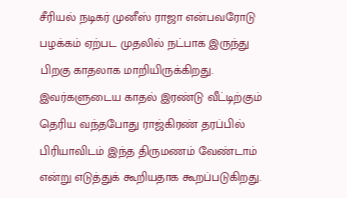சீரியல் நடிகர் முனீஸ் ராஜா என்பவரோடு பழக்கம் ஏற்பட முதலில் நட்பாக இருந்து பிறகு காதலாக மாறியிருக்கிறது. இவர்களுடைய காதல் இரண்டு வீட்டிற்கும் தெரிய வந்தபோது ராஜ்கிரண் தரப்பில் பிரியாவிடம் இந்த திருமணம் வேண்டாம் என்று எடுத்துக் கூறியதாக கூறப்படுகிறது.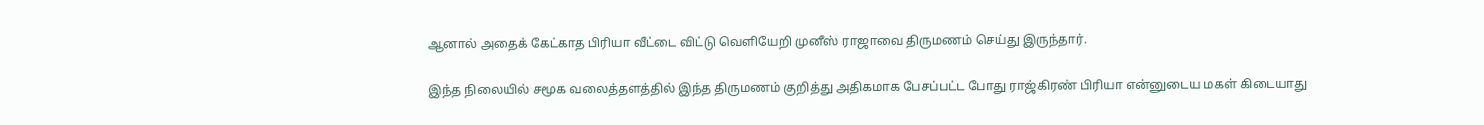ஆனால் அதைக் கேட்காத பிரியா வீட்டை விட்டு வெளியேறி முனீஸ் ராஜாவை திருமணம் செய்து இருந்தார்.

இந்த நிலையில் சமூக வலைத்தளத்தில் இந்த திருமணம் குறித்து அதிகமாக பேசப்பட்ட போது ராஜ்கிரண் பிரியா என்னுடைய மகள் கிடையாது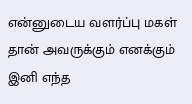என்னுடைய வளர்ப்பு மகள் தான் அவருக்கும் எனக்கும் இனி எந்த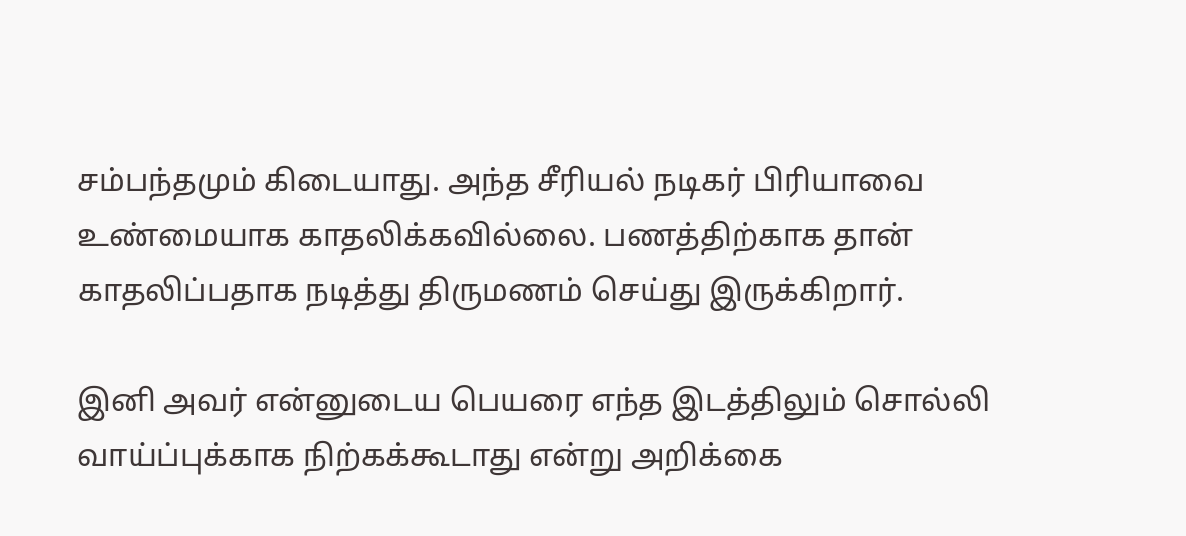சம்பந்தமும் கிடையாது. அந்த சீரியல் நடிகர் பிரியாவை உண்மையாக காதலிக்கவில்லை. பணத்திற்காக தான் காதலிப்பதாக நடித்து திருமணம் செய்து இருக்கிறார்.

இனி அவர் என்னுடைய பெயரை எந்த இடத்திலும் சொல்லி வாய்ப்புக்காக நிற்கக்கூடாது என்று அறிக்கை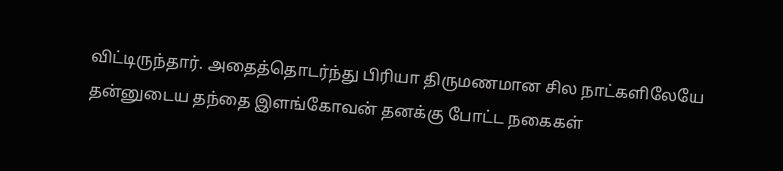விட்டிருந்தார். அதைத்தொடர்ந்து பிரியா திருமணமான சில நாட்களிலேயே தன்னுடைய தந்தை இளங்கோவன் தனக்கு போட்ட நகைகள்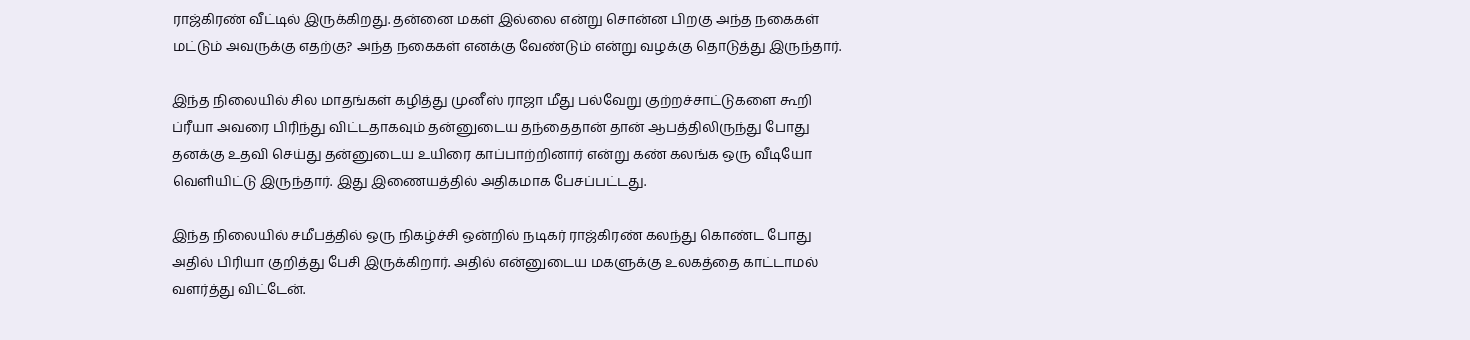ராஜ்கிரண் வீட்டில் இருக்கிறது. தன்னை மகள் இல்லை என்று சொன்ன பிறகு அந்த நகைகள் மட்டும் அவருக்கு எதற்கு? அந்த நகைகள் எனக்கு வேண்டும் என்று வழக்கு தொடுத்து இருந்தார்.

இந்த நிலையில் சில மாதங்கள் கழித்து முனீஸ் ராஜா மீது பல்வேறு குற்றச்சாட்டுகளை கூறி ப்ரீயா அவரை பிரிந்து விட்டதாகவும் தன்னுடைய தந்தைதான் தான் ஆபத்திலிருந்து போது தனக்கு உதவி செய்து தன்னுடைய உயிரை காப்பாற்றினார் என்று கண் கலங்க ஒரு வீடியோ வெளியிட்டு இருந்தார். இது இணையத்தில் அதிகமாக பேசப்பட்டது.

இந்த நிலையில் சமீபத்தில் ஒரு நிகழ்ச்சி ஒன்றில் நடிகர் ராஜ்கிரண் கலந்து கொண்ட போது அதில் பிரியா குறித்து பேசி இருக்கிறார். அதில் என்னுடைய மகளுக்கு உலகத்தை காட்டாமல் வளர்த்து விட்டேன்.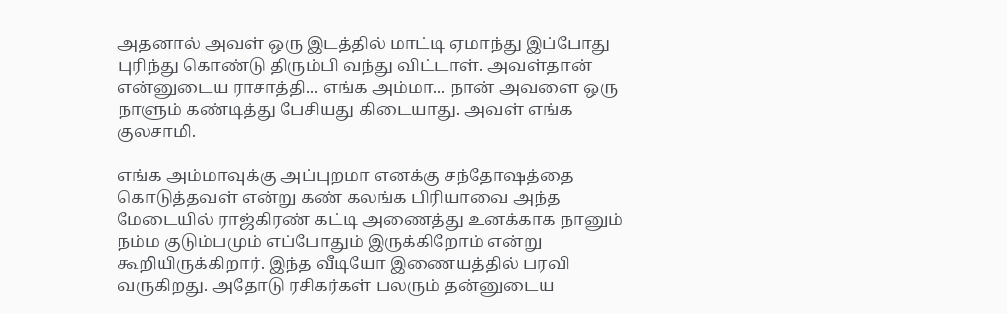அதனால் அவள் ஒரு இடத்தில் மாட்டி ஏமாந்து இப்போது புரிந்து கொண்டு திரும்பி வந்து விட்டாள். அவள்தான் என்னுடைய ராசாத்தி... எங்க அம்மா... நான் அவளை ஒரு நாளும் கண்டித்து பேசியது கிடையாது. அவள் எங்க குலசாமி.

எங்க அம்மாவுக்கு அப்புறமா எனக்கு சந்தோஷத்தை கொடுத்தவள் என்று கண் கலங்க பிரியாவை அந்த மேடையில் ராஜ்கிரண் கட்டி அணைத்து உனக்காக நானும் நம்ம குடும்பமும் எப்போதும் இருக்கிறோம் என்று கூறியிருக்கிறார். இந்த வீடியோ இணையத்தில் பரவி வருகிறது. அதோடு ரசிகர்கள் பலரும் தன்னுடைய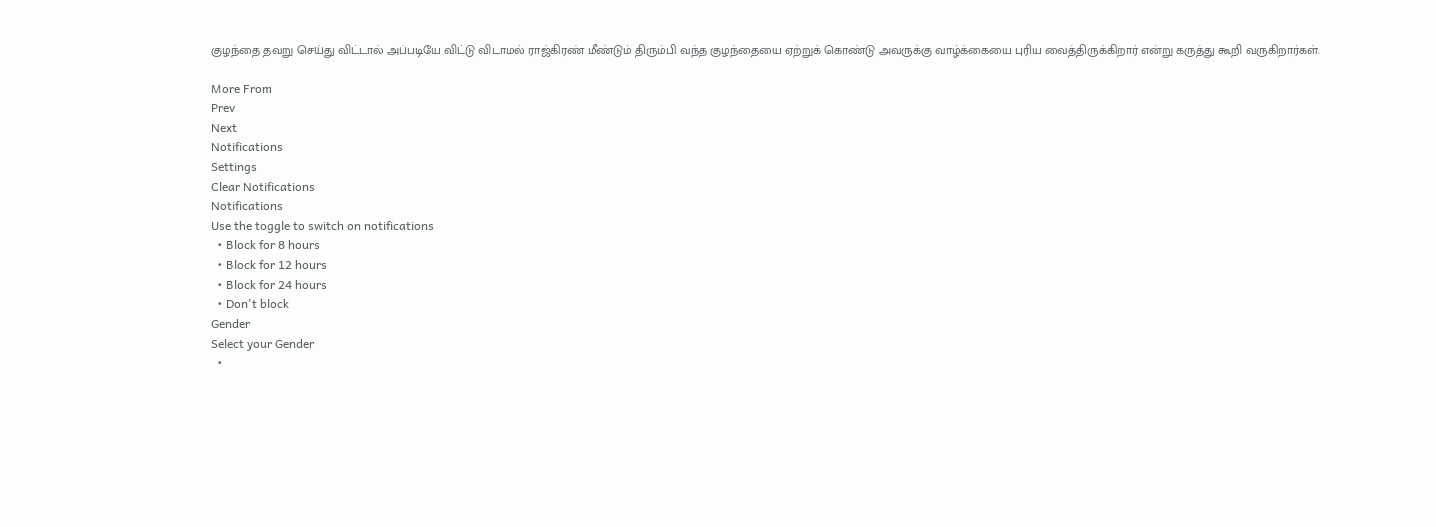குழந்தை தவறு செய்து விட்டால் அப்படியே விட்டு விடாமல் ராஜ்கிரண் மீண்டும் திரும்பி வந்த குழந்தையை ஏற்றுக் கொண்டு அவருக்கு வாழ்க்கையை புரிய வைத்திருக்கிறார் என்று கருத்து கூறி வருகிறார்கள்.

More From
Prev
Next
Notifications
Settings
Clear Notifications
Notifications
Use the toggle to switch on notifications
  • Block for 8 hours
  • Block for 12 hours
  • Block for 24 hours
  • Don't block
Gender
Select your Gender
  •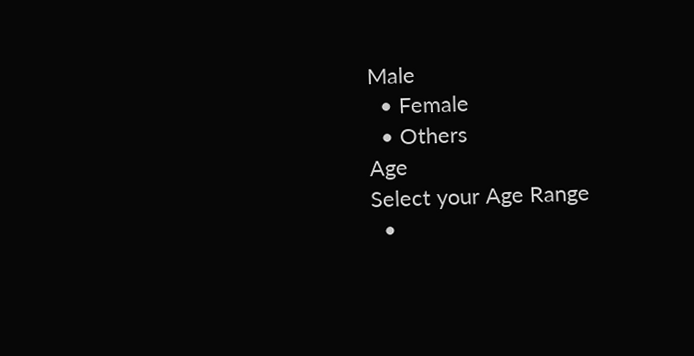Male
  • Female
  • Others
Age
Select your Age Range
  •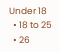Under 18
  • 18 to 25
  • 26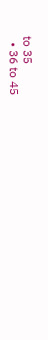to 35
  • 36 to 45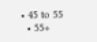• 45 to 55
  • 55+